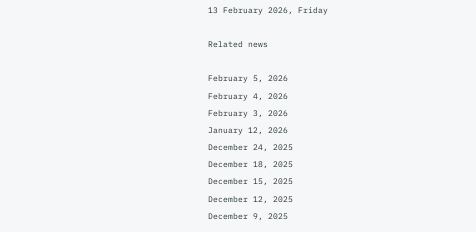13 February 2026, Friday

Related news

February 5, 2026
February 4, 2026
February 3, 2026
January 12, 2026
December 24, 2025
December 18, 2025
December 15, 2025
December 12, 2025
December 9, 2025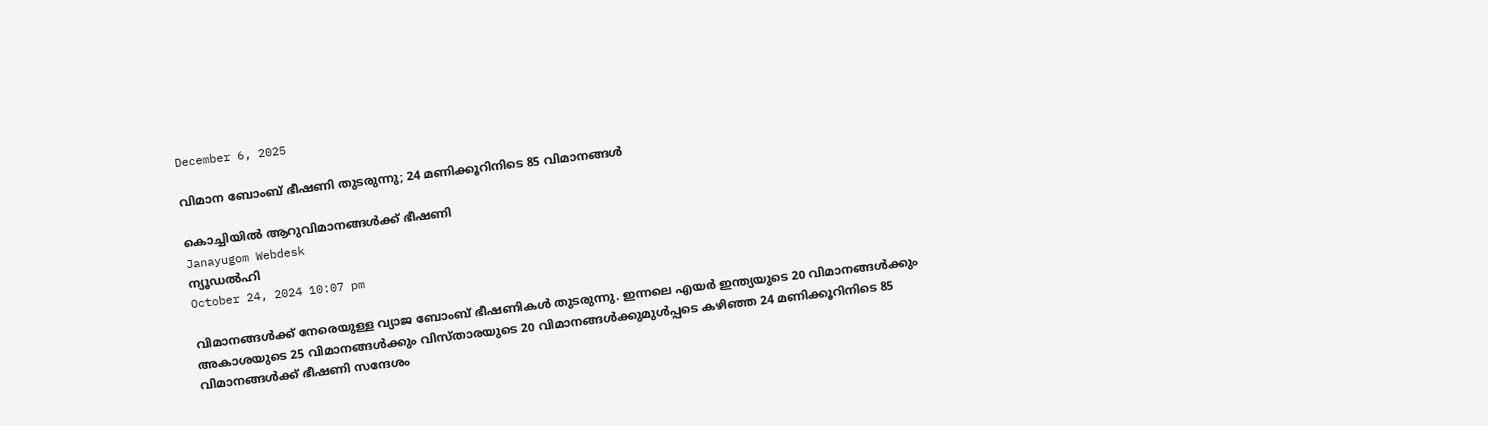December 6, 2025

വിമാന ബോംബ് ഭീഷണി തുടരുന്നു; 24 മണിക്കൂറിനിടെ 85 വിമാനങ്ങള്‍

കൊച്ചിയില്‍ ആറുവിമാനങ്ങൾക്ക് ഭീഷണി
Janayugom Webdesk
ന്യൂഡല്‍ഹി
October 24, 2024 10:07 pm

വിമാനങ്ങൾക്ക് നേരെയുള്ള വ്യാജ ബോംബ് ഭീഷണികൾ തുടരുന്നു. ഇന്നലെ എയർ ഇന്ത്യയുടെ 20 വിമാനങ്ങൾക്കും അകാശയുടെ 25 വിമാനങ്ങൾക്കും വിസ്താരയുടെ 20 വിമാനങ്ങൾക്കുമുൾപ്പടെ കഴിഞ്ഞ 24 മണിക്കൂറിനിടെ 85 വിമാനങ്ങൾക്ക് ഭീഷണി സന്ദേശം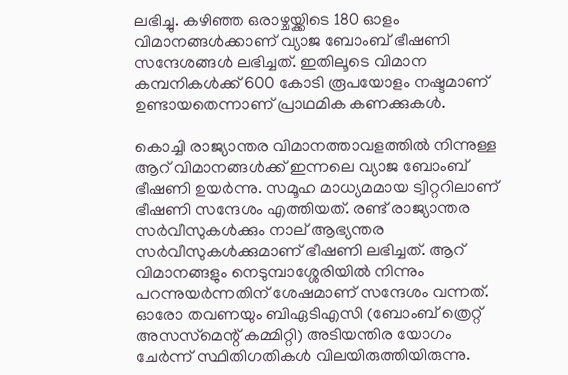ലഭിച്ചു. കഴിഞ്ഞ ഒരാഴ്ചയ്ക്കിടെ 180 ഓളം വിമാനങ്ങൾക്കാണ് വ്യാജ ബോംബ് ഭീഷണി സന്ദേശങ്ങൾ ലഭിച്ചത്. ഇതിലൂടെ വിമാന കമ്പനികൾക്ക് 600 കോടി രൂപയോളം നഷ്ടമാണ് ഉണ്ടായതെന്നാണ് പ്രാഥമിക കണക്കുകൾ.

കൊച്ചി രാജ്യാന്തര വിമാനത്താവളത്തിൽ നിന്നുള്ള ആറ് വിമാനങ്ങൾക്ക് ഇന്നലെ വ്യാജ ബോംബ് ഭീഷണി ഉയർന്നു. സമൂഹ മാധ്യമമായ ട്വിറ്ററിലാണ് ഭീഷണി സന്ദേശം എത്തിയത്. രണ്ട് രാജ്യാന്തര സർവീസുകൾക്കും നാല് ആഭ്യന്തര സർവീസുകൾക്കുമാണ് ഭീഷണി ലഭിച്ചത്. ആറ് വിമാനങ്ങളും നെടുമ്പാശ്ശേരിയിൽ നിന്നും പറന്നുയർന്നതിന് ശേഷമാണ് സന്ദേശം വന്നത്. ഓരോ തവണയും ബിഏടിഎസി (ബോംബ് ത്രെറ്റ് അസസ്‌മെന്റ് കമ്മിറ്റി) അടിയന്തിര യോഗം ചേർന്ന് സ്ഥിതിഗതികൾ വിലയിരുത്തിയിരുന്നു.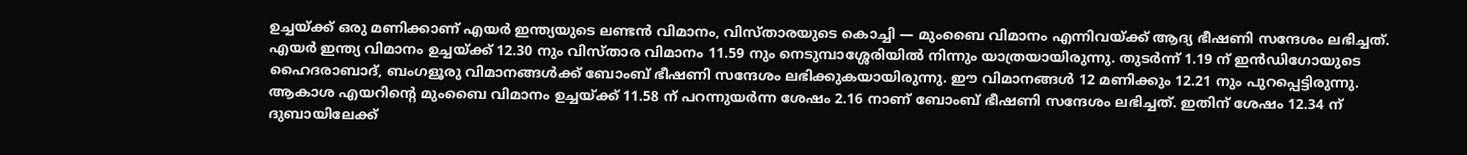ഉച്ചയ്ക്ക് ഒരു മണിക്കാണ് എയർ ഇന്ത്യയുടെ ലണ്ടൻ വിമാനം, വിസ്താരയുടെ കൊച്ചി — മുംബൈ വിമാനം എന്നിവയ്ക്ക് ആദ്യ ഭീഷണി സന്ദേശം ലഭിച്ചത്. എയർ ഇന്ത്യ വിമാനം ഉച്ചയ്ക്ക് 12.30 നും വിസ്താര വിമാനം 11.59 നും നെടുമ്പാശ്ശേരിയിൽ നിന്നും യാത്രയായിരുന്നു. തുടർന്ന് 1.19 ന് ഇൻഡിഗോയുടെ ഹൈദരാബാദ്, ബംഗളൂരു വിമാനങ്ങൾക്ക് ബോംബ് ഭീഷണി സന്ദേശം ലഭിക്കുകയായിരുന്നു. ഈ വിമാനങ്ങൾ 12 മണിക്കും 12.21 നും പുറപ്പെട്ടിരുന്നു. ആകാശ എയറിന്റെ മുംബൈ വിമാനം ഉച്ചയ്ക്ക് 11.58 ന് പറന്നുയർന്ന ശേഷം 2.16 നാണ് ബോംബ് ഭീഷണി സന്ദേശം ലഭിച്ചത്. ഇതിന് ശേഷം 12.34 ന് ദുബായിലേക്ക്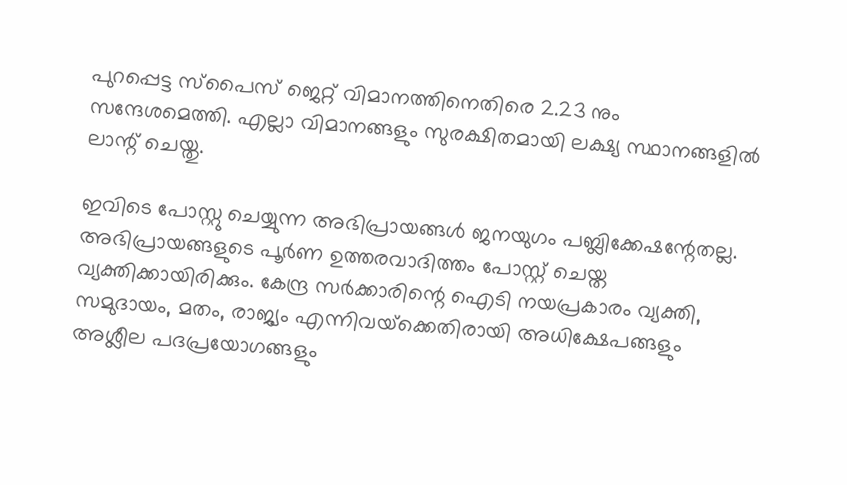പുറപ്പെട്ട സ്പൈസ് ജെറ്റ് വിമാനത്തിനെതിരെ 2.23 നും സന്ദേശമെത്തി. എല്ലാ വിമാനങ്ങളും സുരക്ഷിതമായി ലക്ഷ്യ സ്ഥാനങ്ങളിൽ ലാന്റ് ചെയ്തു.

ഇവിടെ പോസ്റ്റു ചെയ്യുന്ന അഭിപ്രായങ്ങള്‍ ജനയുഗം പബ്ലിക്കേഷന്റേതല്ല. അഭിപ്രായങ്ങളുടെ പൂര്‍ണ ഉത്തരവാദിത്തം പോസ്റ്റ് ചെയ്ത വ്യക്തിക്കായിരിക്കും. കേന്ദ്ര സര്‍ക്കാരിന്റെ ഐടി നയപ്രകാരം വ്യക്തി, സമുദായം, മതം, രാജ്യം എന്നിവയ്‌ക്കെതിരായി അധിക്ഷേപങ്ങളും അശ്ലീല പദപ്രയോഗങ്ങളും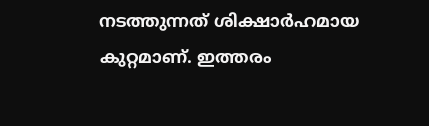നടത്തുന്നത് ശിക്ഷാര്‍ഹമായ കുറ്റമാണ്. ഇത്തരം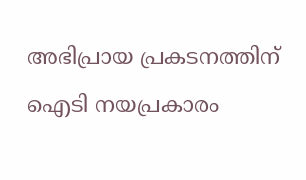അഭിപ്രായ പ്രകടനത്തിന് ഐടി നയപ്രകാരം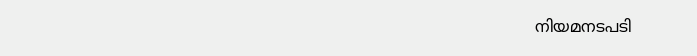നിയമനടപടി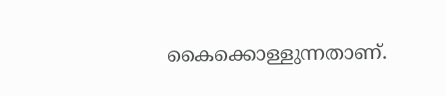കൈക്കൊള്ളുന്നതാണ്.